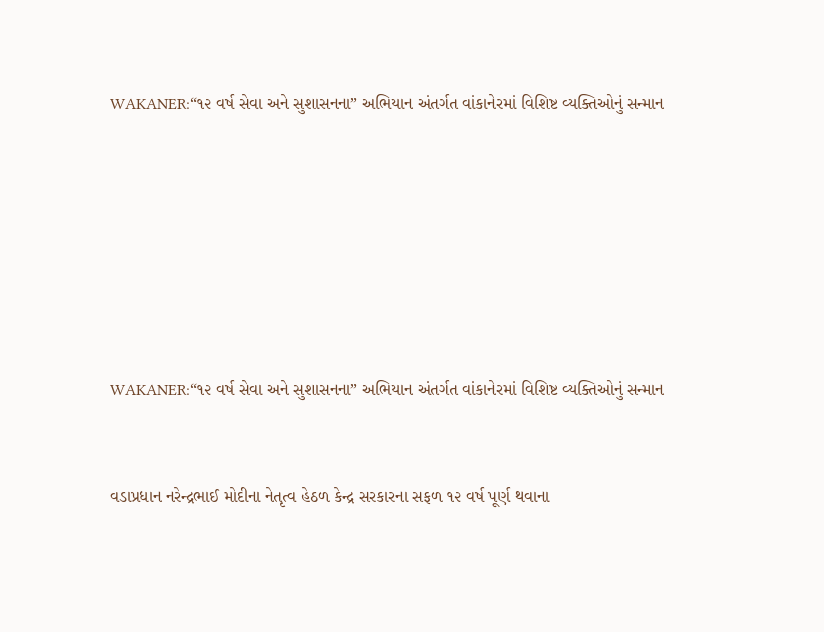WAKANER:“૧૨ વર્ષ સેવા અને સુશાસનના” અભિયાન અંતર્ગત વાંકાનેરમાં વિશિષ્ટ વ્યક્તિઓનું સન્માન







WAKANER:“૧૨ વર્ષ સેવા અને સુશાસનના” અભિયાન અંતર્ગત વાંકાનેરમાં વિશિષ્ટ વ્યક્તિઓનું સન્માન


વડાપ્રધાન નરેન્દ્રભાઈ મોદીના નેતૃત્વ હેઠળ કેન્દ્ર સરકારના સફળ ૧૨ વર્ષ પૂર્ણ થવાના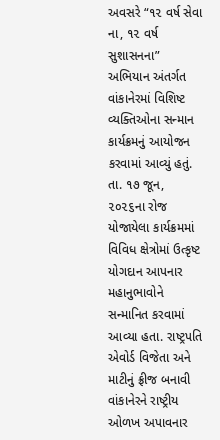અવસરે “૧૨ વર્ષ સેવા ના, ૧૨ વર્ષ સુશાસનના” અભિયાન અંતર્ગત વાંકાનેરમાં વિશિષ્ટ વ્યક્તિઓના સન્માન કાર્યક્રમનું આયોજન કરવામાં આવ્યું હતું.
તા. ૧૭ જૂન, ૨૦૨૬ના રોજ યોજાયેલા કાર્યક્રમમાં વિવિધ ક્ષેત્રોમાં ઉત્કૃષ્ટ યોગદાન આપનાર મહાનુભાવોને સન્માનિત કરવામાં આવ્યા હતા. રાષ્ટ્રપતિ એવોર્ડ વિજેતા અને માટીનું ફ્રીજ બનાવી વાંકાનેરને રાષ્ટ્રીય ઓળખ અપાવનાર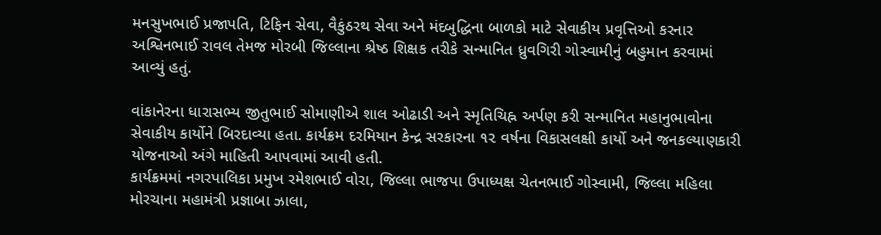મનસુખભાઈ પ્રજાપતિ, ટિફિન સેવા, વૈકુંઠરથ સેવા અને મંદબુદ્ધિના બાળકો માટે સેવાકીય પ્રવૃત્તિઓ કરનાર અશ્વિનભાઈ રાવલ તેમજ મોરબી જિલ્લાના શ્રેષ્ઠ શિક્ષક તરીકે સન્માનિત ધ્રુવગિરી ગોસ્વામીનું બહુમાન કરવામાં આવ્યું હતું.

વાંકાનેરના ધારાસભ્ય જીતુભાઈ સોમાણીએ શાલ ઓઢાડી અને સ્મૃતિચિહ્ન અર્પણ કરી સન્માનિત મહાનુભાવોના સેવાકીય કાર્યોને બિરદાવ્યા હતા. કાર્યક્રમ દરમિયાન કેન્દ્ર સરકારના ૧૨ વર્ષના વિકાસલક્ષી કાર્યો અને જનકલ્યાણકારી યોજનાઓ અંગે માહિતી આપવામાં આવી હતી.
કાર્યક્રમમાં નગરપાલિકા પ્રમુખ રમેશભાઈ વોરા, જિલ્લા ભાજપા ઉપાધ્યક્ષ ચેતનભાઈ ગોસ્વામી, જિલ્લા મહિલા મોરચાના મહામંત્રી પ્રજ્ઞાબા ઝાલા,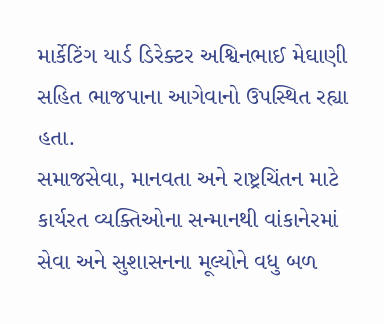માર્કેટિંગ યાર્ડ ડિરેક્ટર અશ્વિનભાઈ મેઘાણી સહિત ભાજપાના આગેવાનો ઉપસ્થિત રહ્યા હતા.
સમાજસેવા, માનવતા અને રાષ્ટ્રચિંતન માટે કાર્યરત વ્યક્તિઓના સન્માનથી વાંકાનેરમાં સેવા અને સુશાસનના મૂલ્યોને વધુ બળ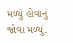મળ્યું હોવાનું જોવા મળ્યું.